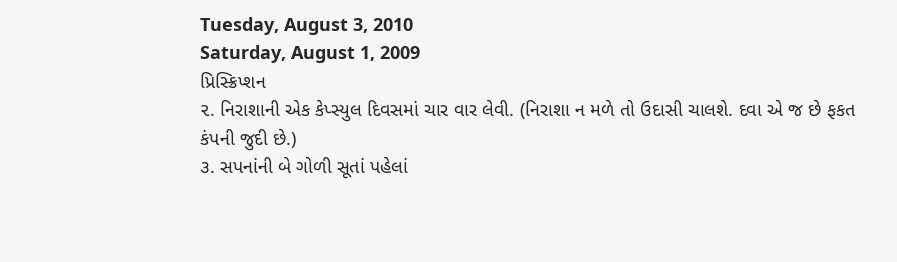Tuesday, August 3, 2010
Saturday, August 1, 2009
પ્રિસ્ક્રિપ્શન
૨. નિરાશાની એક કેપ્સ્યુલ દિવસમાં ચાર વાર લેવી. (નિરાશા ન મળે તો ઉદાસી ચાલશે. દવા એ જ છે ફકત
કંપની જુદી છે.)
૩. સપનાંની બે ગોળી સૂતાં પહેલાં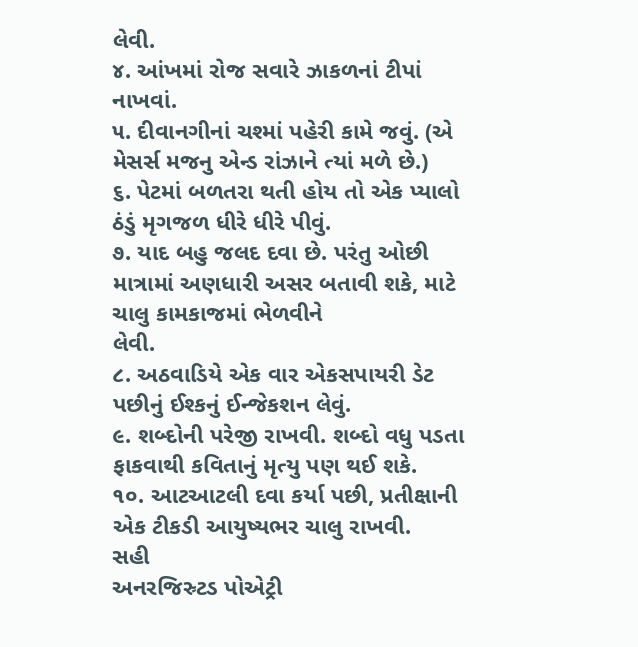લેવી.
૪. આંખમાં રોજ સવારે ઝાકળનાં ટીપાં નાખવાં.
૫. દીવાનગીનાં ચશ્માં પહેરી કામે જવું. (એ મેસર્સ મજનુ એન્ડ રાંઝાને ત્યાં મળે છે.)
૬. પેટમાં બળતરા થતી હોય તો એક પ્યાલો ઠંડું મૃગજળ ધીરે ધીરે પીવું.
૭. યાદ બહુ જલદ દવા છે. પરંતુ ઓછી માત્રામાં અણધારી અસર બતાવી શકે, માટે ચાલુ કામકાજમાં ભેળવીને
લેવી.
૮. અઠવાડિયે એક વાર એકસપાયરી ડેટ પછીનું ઈશ્કનું ઈન્જેકશન લેવું.
૯. શબ્દોની પરેજી રાખવી. શબ્દો વધુ પડતા ફાકવાથી કવિતાનું મૃત્યુ પણ થઈ શકે.
૧૦. આટઆટલી દવા કર્યા પછી, પ્રતીક્ષાની એક ટીકડી આયુષ્યભર ચાલુ રાખવી.
સહી
અનરજિસ્ર્ટડ પોએટ્રી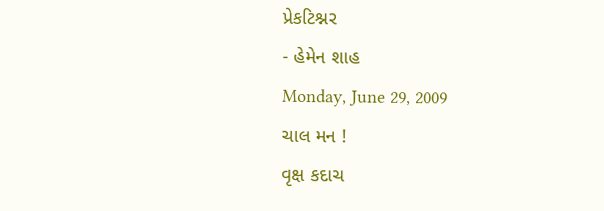પ્રેકટિશ્નર
- હેમેન શાહ
Monday, June 29, 2009
ચાલ મન !
વૃક્ષ કદાચ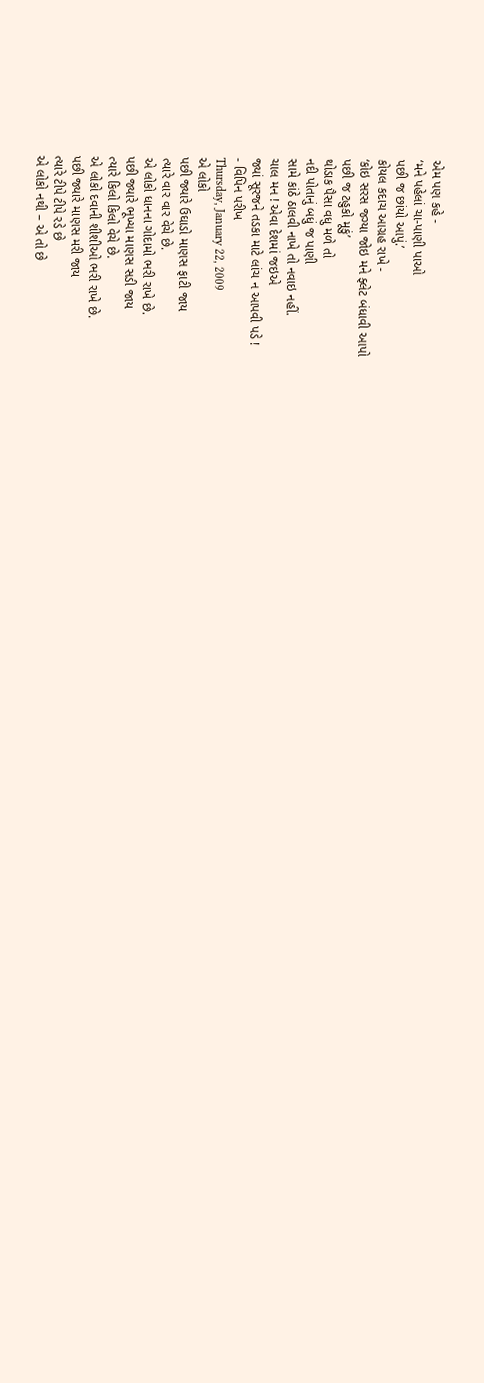એમ પણ કહે -
‘મને પહેલાં ચા-પાણી પાઓ
પછી જ છાંયો આપું.’
કોયલ કદાચ આગ્રહ રાખે -
‘કોઇ સરસ જગ્યા જોઇ મને ફ્લેટ બંધાવી આપો
પછી જ ટહુકો મૂકું’
થોડાક પૈસા વધુ મળે તો
નદી પોતાનું બધું જ પાણી
સામે કાંઠે ઠાલવી નાખે તો નવાઇ નહીં.
ચાલ મન ! એવા દેશમાં જઇએ
જ્યાં સૂરજને તડકા માટે લાંચ ન આપવી પડે !
- વિપિન પરીખ
Thursday, January 22, 2009
એ લોકો
પછી જ્યારે ઉઘાડો માણસ ફાટી જાય
ત્યારે વાર વાર વેચે છે.
એ લોકો ધાનના ગોદામો ભરી રાખે છે.
પછી જ્યારે ભૂખ્યા માણસ સડી જાય
ત્યારે કિલો કિલો વેચે છે.
એ લોકો દવાની શીશીઓ ભરી રાખે છે.
પછી જ્યારે માણસ મરી જાય
ત્યારે ટીપે ટીપે રડે છે
એ લોકો નથી – એ તો છે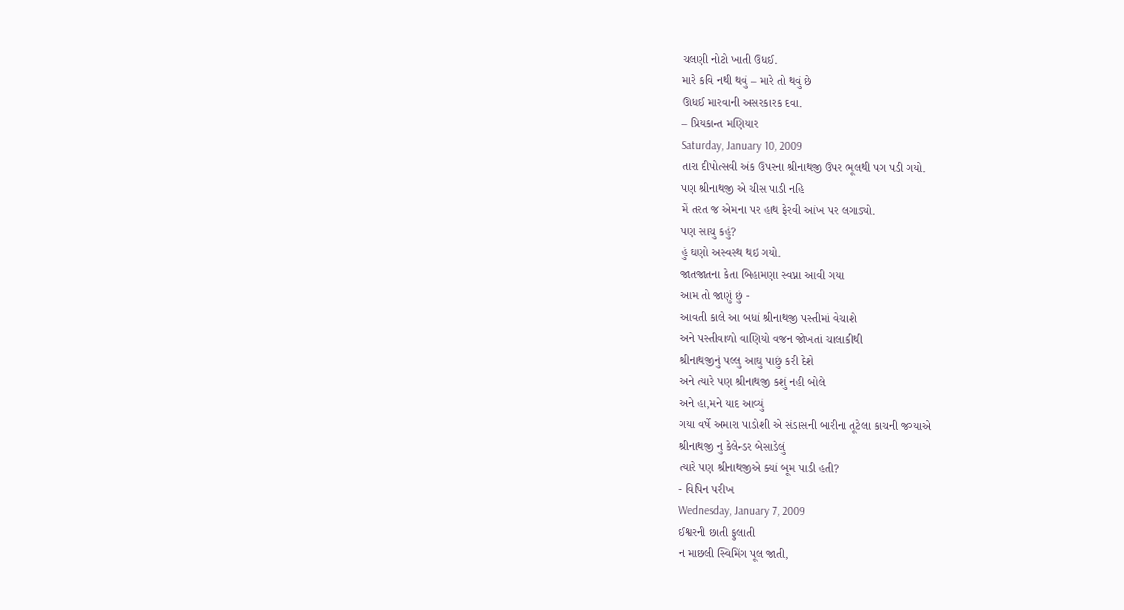ચલણી નોટો ખાતી ઉધઈ.
મારે કવિ નથી થવું – મારે તો થવું છે
ઊધઈ મારવાની અસરકારક દવા.
– પ્રિયકાન્ત મણિયાર
Saturday, January 10, 2009
તારા દીપોત્સવી અંક ઉપરના શ્રીનાથજી ઉપર ભૂલથી પગ પડી ગયો.
પણ શ્રીનાથજી એ ચીસ પાડી નહિ
મેં તરત જ એમના પર હાથ ફેરવી આંખ પર લગાડ્યો.
પણ સાચુ કહું?
હું ઘણો અસ્વસ્થ થઇ ગયો.
જાતજાતના કેતા બિહામણા સ્વપ્ના આવી ગયા
આમ તો જાણું છું -
આવતી કાલે આ બધાં શ્રીનાથજી પસ્તીમાં વેચાશે
અને પસ્તીવાળો વાણિયો વજન જોખતાં ચાલાકીથી
શ્રીનાથજીનું પલ્લુ આઘુ પાછું કરી દેશે
અને ત્યારે પણ શ્રીનાથજી કશું નહી બોલે
અને હા,મને યાદ આવ્યું
ગયા વર્ષે અમારા પાડોશી એ સંડાસની બારીના તૂટેલા કાચની જગ્યાએ
શ્રીનાથજી નુ કેલેન્ડર બેસાડેલું
ત્યારે પણ શ્રીનાથજીએ ક્યાં બૂમ પાડી હતી?
- વિપિન પરીખ
Wednesday, January 7, 2009
ઈશ્વરની છાતી ફુલાતી
ન માછલી સ્વિમિંગ પૂલ જાતી,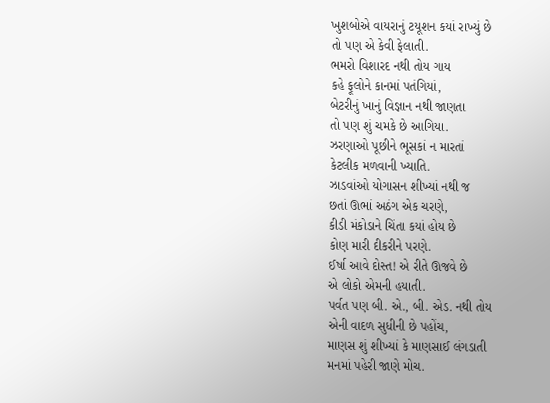ખુશબોએ વાયરાનું ટયૂશન કયાં રાખ્યું છે
તો પણ એ કેવી ફેલાતી.
ભમરો વિશારદ નથી તોય ગાય
કહે ફૂલોને કાનમાં પતંગિયાં,
બેટરીનું ખાનું વિજ્ઞાન નથી જાણતા
તો પણ શું ચમકે છે આગિયા.
ઝરણાઓ પૂછીને ભૂસકાં ન મારતાં
કેટલીક મળવાની ખ્યાતિ.
ઝાડવાંઓ યોગાસન શીખ્યાં નથી જ
છતાં ઊભાં અઠંગ એક ચરણે,
કીડી મંકોડાને ચિંતા કયાં હોય છે
કોણ મારી દીકરીને પરણે.
ઈર્ષા આવે દોસ્ત! એ રીતે ઊજવે છે
એ લોકો એમની હયાતી.
પર્વત પણ બી. એ., બી. એડ. નથી તોય
એની વાદળ સુધીની છે પહોંચ,
માણસ શું શીખ્યાં કે માણસાઈ લંગડાતી
મનમાં પહેરી જાણે મોચ.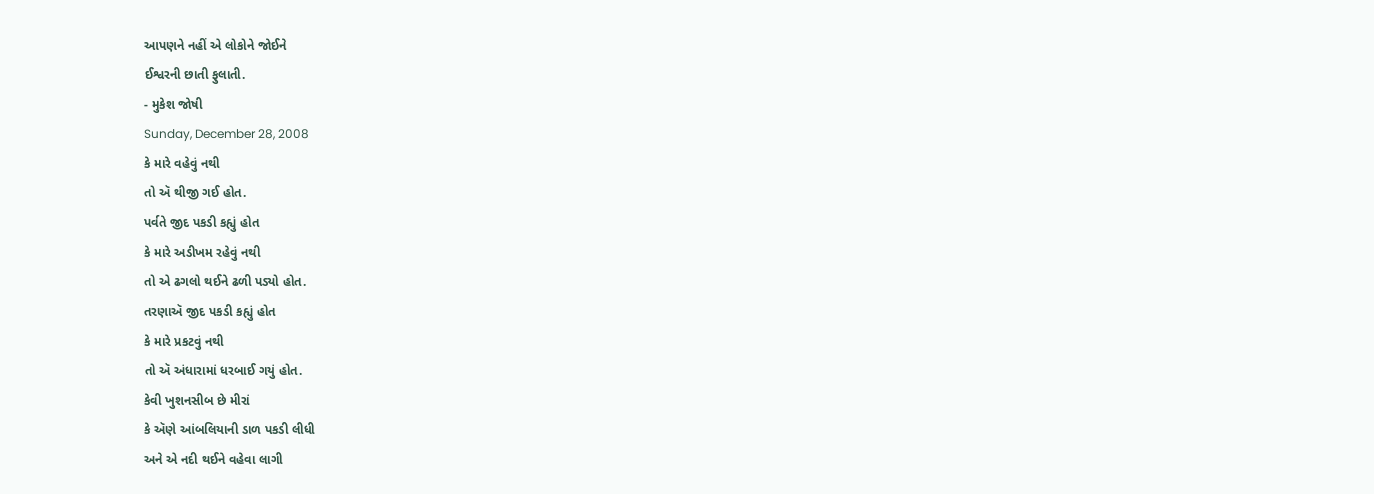આપણને નહીં એ લોકોને જોઈને
ઈશ્વરની છાતી ફુલાતી.
- મુકેશ જોષી
Sunday, December 28, 2008
કે મારે વહેવું નથી
તો ઍ થીજી ગઈ હોત.
પર્વતે જીદ પકડી કહ્યું હોત
કે મારે અડીખમ રહેવું નથી
તો એ ઢગલો થઈને ઢળી પડ્યો હોત.
તરણાઍ જીદ પકડી કહ્યું હોત
કે મારે પ્રકટવું નથી
તો ઍ અંધારામાં ધરબાઈ ગયું હોત.
કેવી ખુશનસીબ છે મીરાં
કે ઍણે આંબલિયાની ડાળ પકડી લીધી
અને એ નદી થઈને વહેવા લાગી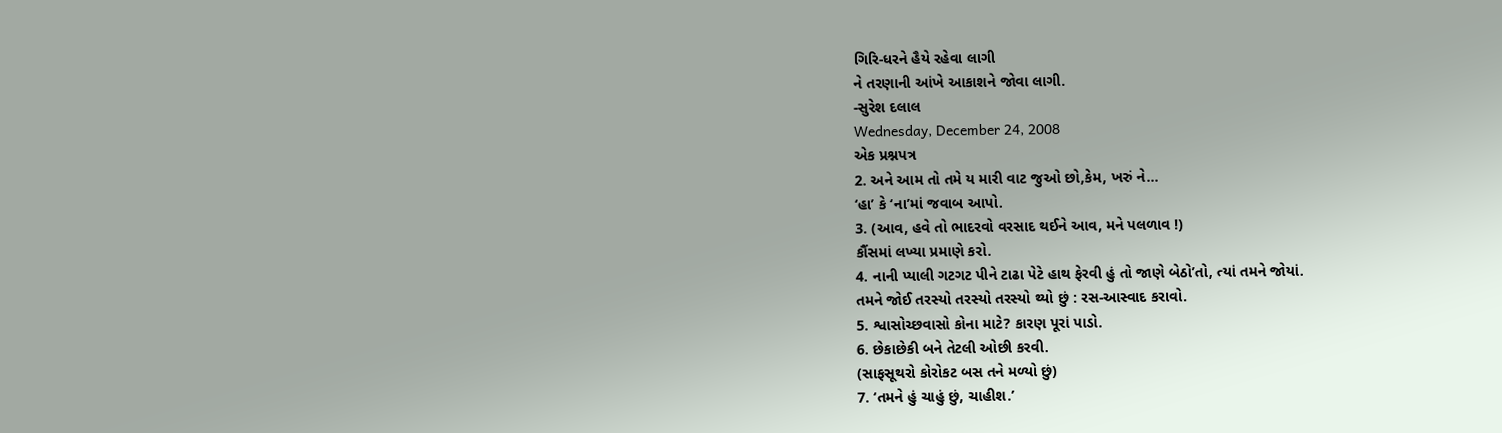ગિરિ-ધરને હૈયે રહેવા લાગી
ને તરણાની આંખે આકાશને જોવા લાગી.
-સુરેશ દલાલ
Wednesday, December 24, 2008
એક પ્રશ્નપત્ર
2. અને આમ તો તમે ય મારી વાટ જુઓ છો,કેમ, ખરું ને…
‘હા’ કે ‘ના’માં જવાબ આપો.
3. (આવ, હવે તો ભાદરવો વરસાદ થઈને આવ, મને પલળાવ !)
કૌંસમાં લખ્યા પ્રમાણે કરો.
4. નાની પ્યાલી ગટગટ પીને ટાઢા પેટે હાથ ફેરવી હું તો જાણે બેઠો’તો, ત્યાં તમને જોયાં.
તમને જોઈ તરસ્યો તરસ્યો તરસ્યો થ્યો છું : રસ-આસ્વાદ કરાવો.
5. શ્વાસોચ્છવાસો કોના માટે? કારણ પૂરાં પાડો.
6. છેકાછેકી બને તેટલી ઓછી કરવી.
(સાફસૂથરો કોરોકટ બસ તને મળ્યો છું)
7. ‘તમને હું ચાહું છું, ચાહીશ.’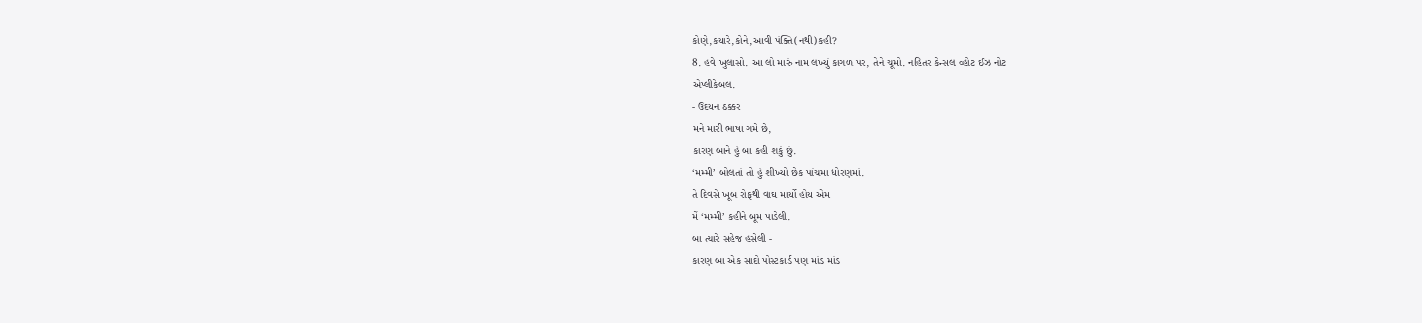કોણે,કયારે,કોને,આવી પંક્તિ(નથી)કહી?
8. હવે ખુલાસો. આ લો મારું નામ લખ્યું કાગળ પર, તેને ચૂમો. નહિતર કેન્સલ વ્હોટ ઈઝ નોટ
એપ્લીકેબલ.
- ઉદયન ઠક્કર
મને મારી ભાષા ગમે છે,
કારણ બાને હું બા કહી શકું છું.
‘મમ્મી’ બોલતાં તો હું શીખ્યો છેક પાંચમા ધોરણમાં.
તે દિવસે ખૂબ રોફથી વાઘ માર્યો હોય એમ
મેં ‘મમ્મી’ કહીને બૂમ પાડેલી.
બા ત્યારે સહેજ હસેલી -
કારણ બા એક સાદો પોસ્ટકાર્ડ પણ માંડ માંડ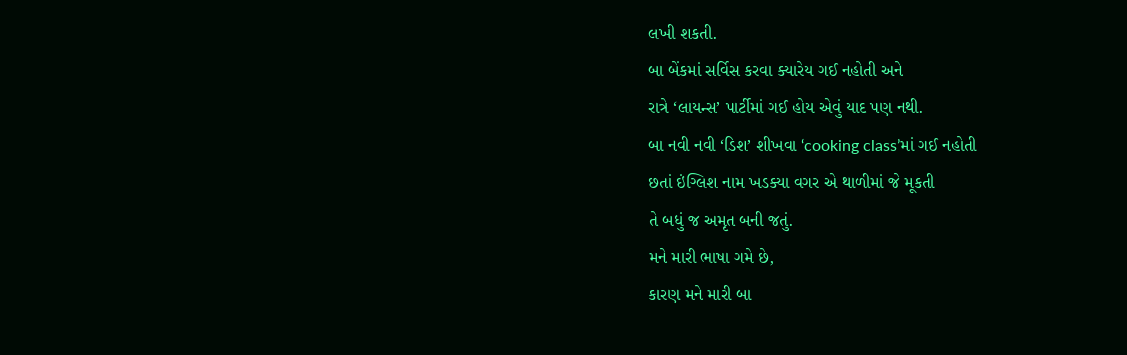લખી શકતી.
બા બેંકમાં સર્વિસ કરવા ક્યારેય ગઈ નહોતી અને
રાત્રે ‘લાયન્સ’ પાર્ટીમાં ગઈ હોય એવું યાદ પણ નથી.
બા નવી નવી ‘ડિશ’ શીખવા ‘cooking class’માં ગઈ નહોતી
છતાં ઇંગ્લિશ નામ ખડક્યા વગર એ થાળીમાં જે મૂકતી
તે બધું જ અમૃત બની જતું.
મને મારી ભાષા ગમે છે,
કારણ મને મારી બા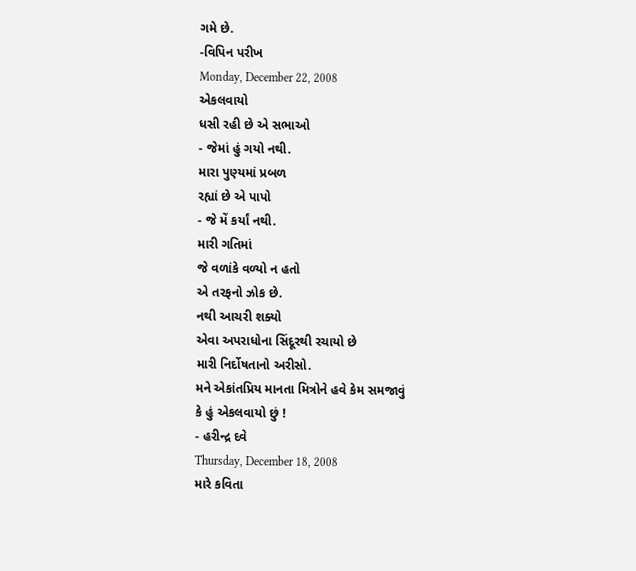ગમે છે.
-વિપિન પરીખ
Monday, December 22, 2008
એકલવાયો
ધસી રહી છે એ સભાઓ
- જેમાં હું ગયો નથી.
મારા પુણ્યમાં પ્રબળ
રહ્યાં છે એ પાપો
- જે મેં કર્યાં નથી.
મારી ગતિમાં
જે વળાંકે વળ્યો ન હતો
એ તરફનો ઝોક છે.
નથી આચરી શક્યો
એવા અપરાધોના સિંદૂરથી રચાયો છે
મારી નિર્દોષતાનો અરીસો.
મને એકાંતપ્રિય માનતા મિત્રોને હવે કેમ સમજાવું
કે હું એકલવાયો છું !
- હરીન્દ્ર દવે
Thursday, December 18, 2008
મારે કવિતા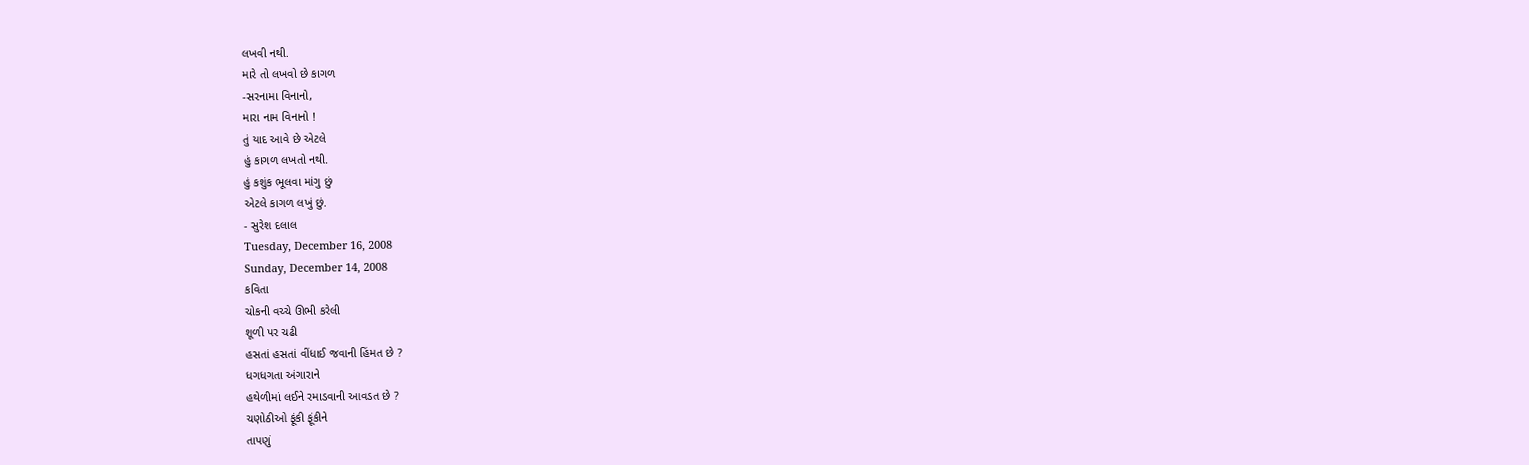લખવી નથી.
મારે તો લખવો છે કાગળ
-સરનામા વિનાનો,
મારા નામ વિનાનો !
તું યાદ આવે છે એટલે
હું કાગળ લખતો નથી.
હું કશુંક ભૂલવા માંગુ છું
એટલે કાગળ લખું છું.
- સુરેશ દલાલ
Tuesday, December 16, 2008
Sunday, December 14, 2008
કવિતા
ચોકની વચ્ચે ઊભી કરેલી
શૂળી પર ચઢી
હસતાં હસતાં વીંધાઈ જવાની હિંમત છે ?
ધગધગતા અંગારાને
હથેળીમાં લઈને રમાડવાની આવડત છે ?
ચણોઠીઓ ફૂંકી ફૂંકીને
તાપણું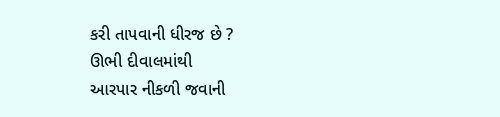કરી તાપવાની ધીરજ છે ?
ઊભી દીવાલમાંથી
આરપાર નીકળી જવાની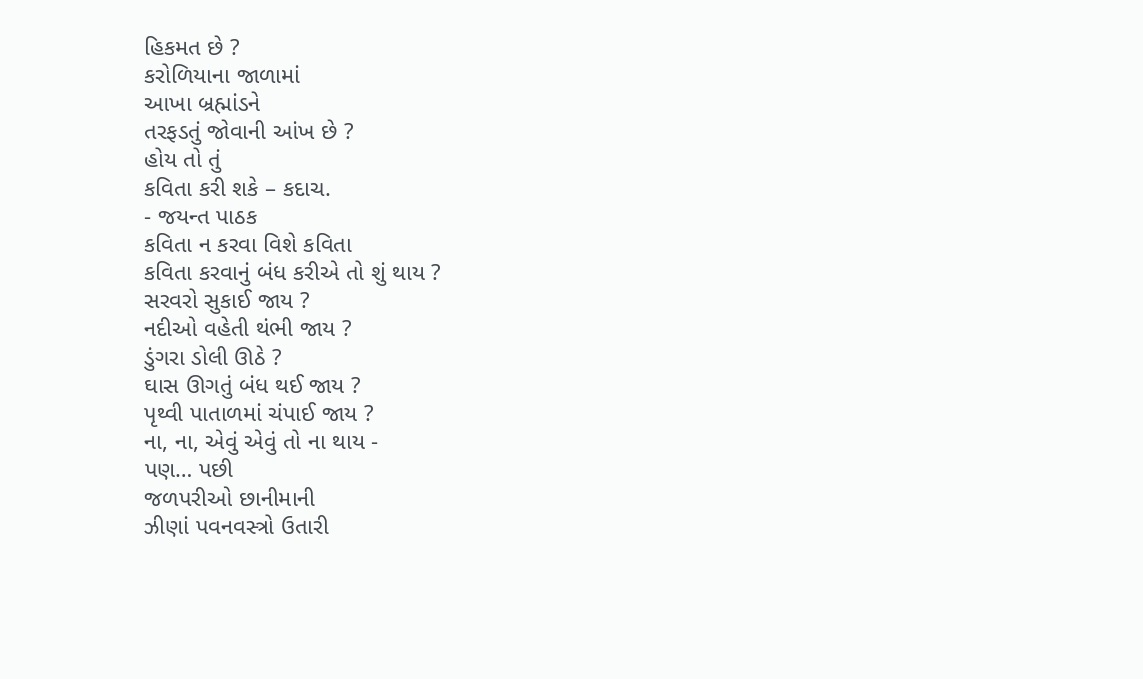હિકમત છે ?
કરોળિયાના જાળામાં
આખા બ્રહ્માંડને
તરફડતું જોવાની આંખ છે ?
હોય તો તું
કવિતા કરી શકે – કદાચ.
- જયન્ત પાઠક
કવિતા ન કરવા વિશે કવિતા
કવિતા કરવાનું બંધ કરીએ તો શું થાય ?
સરવરો સુકાઈ જાય ?
નદીઓ વહેતી થંભી જાય ?
ડુંગરા ડોલી ઊઠે ?
ઘાસ ઊગતું બંધ થઈ જાય ?
પૃથ્વી પાતાળમાં ચંપાઈ જાય ?
ના, ના, એવું એવું તો ના થાય -
પણ… પછી
જળપરીઓ છાનીમાની
ઝીણાં પવનવસ્ત્રો ઉતારી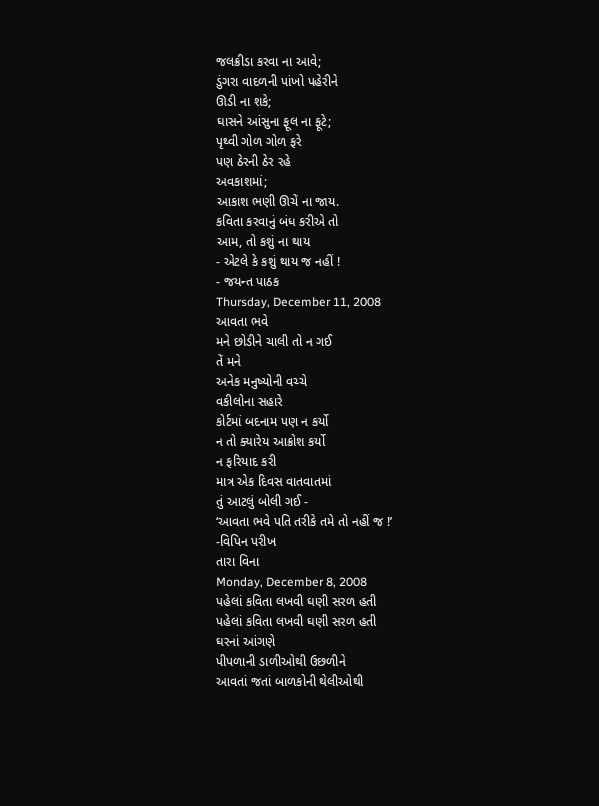જલક્રીડા કરવા ના આવે;
ડુંગરા વાદળની પાંખો પહેરીને
ઊડી ના શકે;
ઘાસને આંસુના ફૂલ ના ફૂટે;
પૃથ્વી ગોળ ગોળ ફરે
પણ ઠેરની ઠેર રહે
અવકાશમાં;
આકાશ ભણી ઊચેં ના જાય.
કવિતા કરવાનું બંધ કરીએ તો
આમ, તો કશું ના થાય
- એટલે કે કશું થાય જ નહીં !
- જયન્ત પાઠક
Thursday, December 11, 2008
આવતા ભવે
મને છોડીને ચાલી તો ન ગઈ
તેં મને
અનેક મનુષ્યોની વચ્ચે
વકીલોના સહારે
કોર્ટમાં બદનામ પણ ન કર્યો
ન તો ક્યારેય આક્રોશ કર્યો
ન ફરિયાદ કરી
માત્ર એક દિવસ વાતવાતમાં
તું આટલું બોલી ગઈ -
‘આવતા ભવે પતિ તરીકે તમે તો નહીં જ !’
-વિપિન પરીખ
તારા વિના
Monday, December 8, 2008
પહેલાં કવિતા લખવી ઘણી સરળ હતી
પહેલાં કવિતા લખવી ઘણી સરળ હતી
ઘરનાં આંગણે
પીપળાની ડાળીઓથી ઉછળીને
આવતાં જતાં બાળકોની થેલીઓથી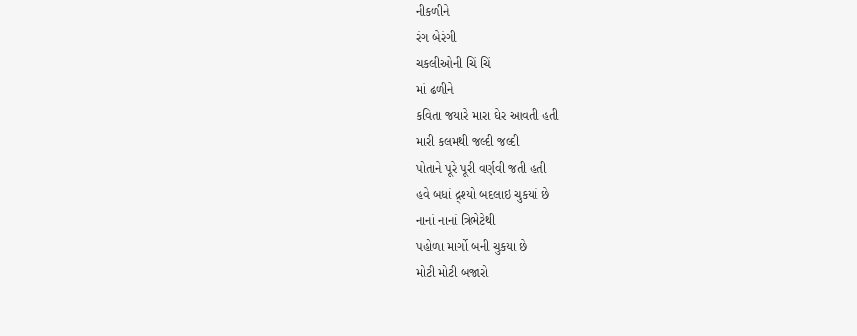નીકળીને
રંગ બેરંગી
ચકલીઓની ચિં ચિં
માં ઢળીને
કવિતા જયારે મારા ઘેર આવતી હતી
મારી કલમથી જલ્દી જલ્દી
પોતાને પૂરે પૂરી વર્ણવી જતી હતી
હવે બધાં દ્ર્શ્યો બદલાઇ ચુકયાં છે
નાનાં નાનાં ત્રિભેટેથી
પહોળા માર્ગો બની ચુકયા છે
મોટી મોટી બજારો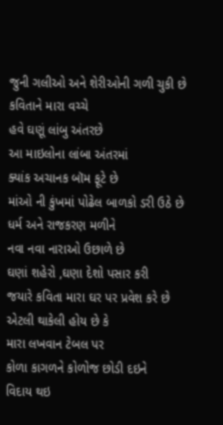જુની ગલીઓ અને શેરીઓની ગળી ચુકી છે
કવિતાને મારા વચ્ચે
હવે ઘણૂં લાંબુ અંતરછે
આ માઇલોના લાંબા અંતરમાં
ક્યાંક અચાનક બૉમ ફૂટે છે
માંઓ ની કુંખમાં પોઢેલ બાળકો ડરી ઉઠે છે
ધર્મ અને રાજકરણ મળીને
નવા નવા નારાઓ ઉછાળે છે
ઘણાં શહેરો ,ઘણા દેશો પસાર કરી
જયારે કવિતા મારા ઘર પર પ્રવેશ કરે છે
એટલી થાકેલી હોય છે કે
મારા લખવાન ટેબલ પર
કોળા કાગળને કોળોજ છોડી દઇને
વિદાય થઇ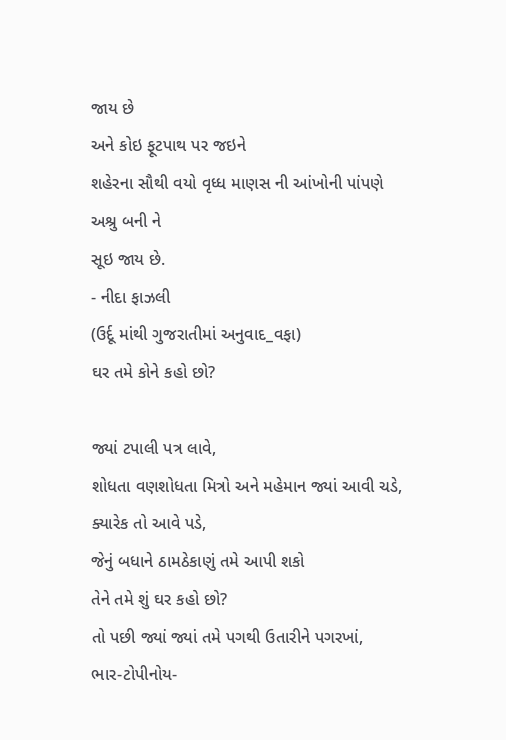જાય છે
અને કોઇ ફૂટપાથ પર જઇને
શહેરના સૌથી વયો વૃધ્ધ માણસ ની આંખોની પાંપણે
અશ્રુ બની ને
સૂઇ જાય છે.
- નીદા ફાઝલી
(ઉર્દૂ માંથી ગુજરાતીમાં અનુવાદ_વફા)
ઘર તમે કોને કહો છો?

જ્યાં ટપાલી પત્ર લાવે,
શોધતા વણશોધતા મિત્રો અને મહેમાન જ્યાં આવી ચડે,
ક્યારેક તો આવે પડે,
જેનું બધાને ઠામઠેકાણું તમે આપી શકો
તેને તમે શું ઘર કહો છો?
તો પછી જ્યાં જ્યાં તમે પગથી ઉતારીને પગરખાં,
ભાર-ટોપીનોય-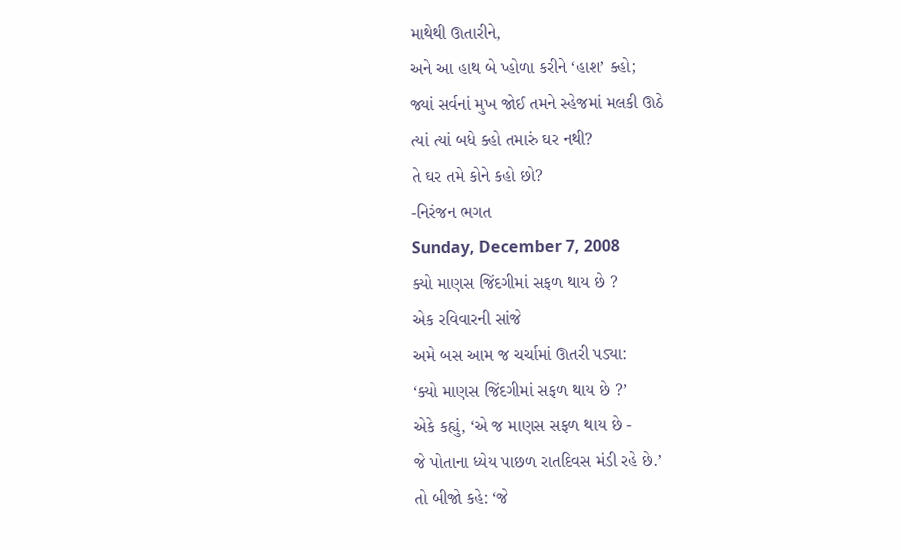માથેથી ઊતારીને,
અને આ હાથ બે પ્હોળા કરીને ‘હાશ’ ક્હો;
જ્યાં સર્વનાં મુખ જોઈ તમને સ્હેજમાં મલકી ઊઠે
ત્યાં ત્યાં બધે ક્હો તમારું ઘર નથી?
તે ઘર તમે કોને કહો છો?
-નિરંજન ભગત
Sunday, December 7, 2008
ક્યો માણસ જિંદગીમાં સફળ થાય છે ?
એક રવિવારની સાંજે
અમે બસ આમ જ ચર્ચામાં ઊતરી પડ્યા:
‘ક્યો માણસ જિંદગીમાં સફળ થાય છે ?’
એકે કહ્યું, ‘એ જ માણસ સફળ થાય છે -
જે પોતાના ધ્યેય પાછળ રાતદિવસ મંડી રહે છે.’
તો બીજો કહે: ‘જે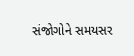સંજોગોને સમયસર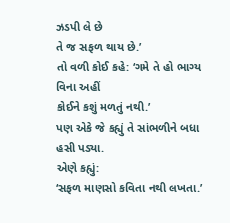ઝડપી લે છે
તે જ સફળ થાય છે.’
તો વળી કોઈ કહે: ‘ગમે તે હો ભાગ્ય વિના અહીં
કોઈને કશું મળતું નથી.’
પણ એકે જે કહ્યું તે સાંભળીને બધા હસી પડ્યા.
એણે કહ્યું:
‘સફળ માણસો કવિતા નથી લખતા.’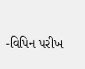-વિપિન પરીખ